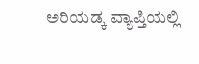ಅರಿಯಡ್ಕ ವ್ಯಾಪ್ತಿಯಲ್ಲಿ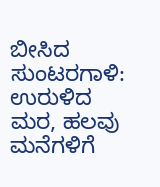ಬೀಸಿದ ಸುಂಟರಗಾಳಿ: ಉರುಳಿದ ಮರ, ಹಲವು ಮನೆಗಳಿಗೆ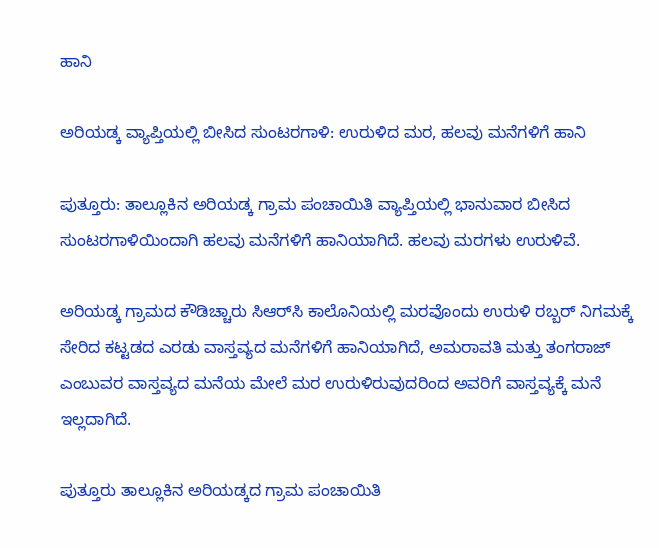ಹಾನಿ

ಅರಿಯಡ್ಕ ವ್ಯಾಪ್ತಿಯಲ್ಲಿ ಬೀಸಿದ ಸುಂಟರಗಾಳಿ: ಉರುಳಿದ ಮರ, ಹಲವು ಮನೆಗಳಿಗೆ ಹಾನಿ

ಪುತ್ತೂರು: ತಾಲ್ಲೂಕಿನ ಅರಿಯಡ್ಕ ಗ್ರಾಮ ಪಂಚಾಯಿತಿ ವ್ಯಾಪ್ತಿಯಲ್ಲಿ ಭಾನುವಾರ ಬೀಸಿದ ಸುಂಟರಗಾಳಿಯಿಂದಾಗಿ ಹಲವು ಮನೆಗಳಿಗೆ ಹಾನಿಯಾಗಿದೆ. ಹಲವು ಮರಗಳು ಉರುಳಿವೆ.

ಅರಿಯಡ್ಕ ಗ್ರಾಮದ ಕೌಡಿಚ್ಚಾರು ಸಿಆರ್‌ಸಿ ಕಾಲೊನಿಯಲ್ಲಿ ಮರವೊಂದು ಉರುಳಿ ರಬ್ಬರ್ ನಿಗಮಕ್ಕೆ ಸೇರಿದ ಕಟ್ಟಡದ ಎರಡು ವಾಸ್ತವ್ಯದ ಮನೆಗಳಿಗೆ ಹಾನಿಯಾಗಿದೆ, ಅಮರಾವತಿ ಮತ್ತು ತಂಗರಾಜ್ ಎಂಬುವರ ವಾಸ್ತವ್ಯದ ಮನೆಯ ಮೇಲೆ ಮರ ಉರುಳಿರುವುದರಿಂದ ಅವರಿಗೆ ವಾಸ್ತವ್ಯಕ್ಕೆ ಮನೆ ಇಲ್ಲದಾಗಿದೆ.

ಪುತ್ತೂರು ತಾಲ್ಲೂಕಿನ ಅರಿಯಡ್ಕದ ಗ್ರಾಮ ಪಂಚಾಯಿತಿ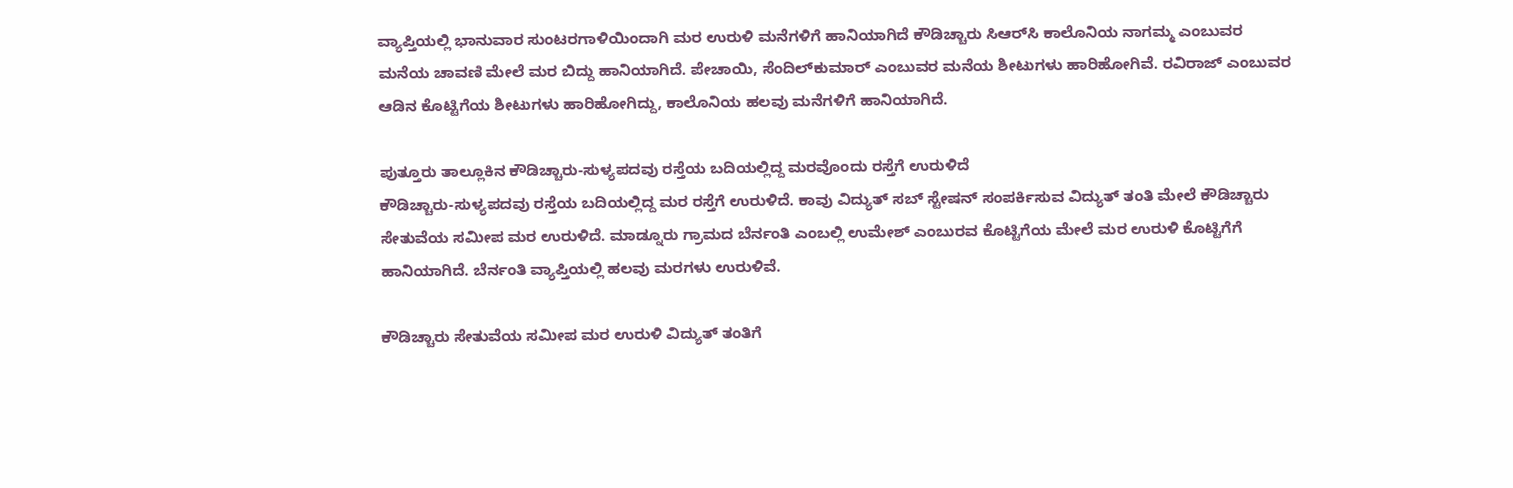ವ್ಯಾಪ್ತಿಯಲ್ಲಿ ಭಾನುವಾರ ಸುಂಟರಗಾಳಿಯಿಂದಾಗಿ ಮರ ಉರುಳಿ ಮನೆಗಳಿಗೆ ಹಾನಿಯಾಗಿದೆ ಕೌಡಿಚ್ಚಾರು ಸಿಆರ್‌ಸಿ ಕಾಲೊನಿಯ ನಾಗಮ್ಮ ಎಂಬುವರ ಮನೆಯ ಚಾವಣಿ ಮೇಲೆ ಮರ ಬಿದ್ದು ಹಾನಿಯಾಗಿದೆ. ಪೇಚಾಯಿ, ಸೆಂದಿಲ್‌ಕುಮಾರ್‌ ಎಂಬುವರ ಮನೆಯ ಶೀಟುಗಳು ಹಾರಿಹೋಗಿವೆ. ರವಿರಾಜ್ ಎಂಬುವರ ಆಡಿನ ಕೊಟ್ಟಿಗೆಯ ಶೀಟುಗಳು ಹಾರಿಹೋಗಿದ್ದು, ಕಾಲೊನಿಯ ಹಲವು ಮನೆಗಳಿಗೆ ಹಾನಿಯಾಗಿದೆ.

ಪುತ್ತೂರು ತಾಲ್ಲೂಕಿನ ಕೌಡಿಚ್ಚಾರು-ಸುಳ್ಯಪದವು ರಸ್ತೆಯ ಬದಿಯಲ್ಲಿದ್ದ ಮರವೊಂದು ರಸ್ತೆಗೆ ಉರುಳಿದೆ
ಕೌಡಿಚ್ಚಾರು-ಸುಳ್ಯಪದವು ರಸ್ತೆಯ ಬದಿಯಲ್ಲಿದ್ದ ಮರ ರಸ್ತೆಗೆ ಉರುಳಿದೆ. ಕಾವು ವಿದ್ಯುತ್ ಸಬ್ ಸ್ಟೇಷನ್ ಸಂಪರ್ಕಿಸುವ ವಿದ್ಯುತ್ ತಂತಿ ಮೇಲೆ ಕೌಡಿಚ್ಚಾರು ಸೇತುವೆಯ ಸಮೀಪ ಮರ ಉರುಳಿದೆ. ಮಾಡ್ನೂರು ಗ್ರಾಮದ ಬೆರ್ನಂತಿ ಎಂಬಲ್ಲಿ ಉಮೇಶ್ ಎಂಬುರವ ಕೊಟ್ಟಿಗೆಯ ಮೇಲೆ ಮರ ಉರುಳಿ ಕೊಟ್ಟಿಗೆಗೆ ಹಾನಿಯಾಗಿದೆ. ಬೆರ್ನಂತಿ ವ್ಯಾಪ್ತಿಯಲ್ಲಿ ಹಲವು ಮರಗಳು ಉರುಳಿವೆ.

ಕೌಡಿಚ್ಚಾರು ಸೇತುವೆಯ ಸಮೀಪ ಮರ ಉರುಳಿ ವಿದ್ಯುತ್ ತಂತಿಗೆ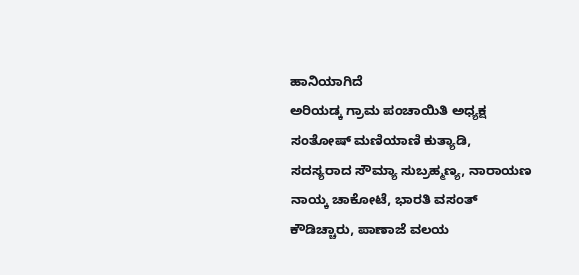ಹಾನಿಯಾಗಿದೆ
ಅರಿಯಡ್ಕ ಗ್ರಾಮ ಪಂಚಾಯಿತಿ ಅಧ್ಯಕ್ಷ ಸಂತೋಷ್ ಮಣಿಯಾಣಿ ಕುತ್ಯಾಡಿ, ಸದಸ್ಯರಾದ ಸೌಮ್ಯಾ ಸುಬ್ರಹ್ಮಣ್ಯ, ನಾರಾಯಣ ನಾಯ್ಕ ಚಾಕೋಟೆ, ಭಾರತಿ ವಸಂತ್ ಕೌಡಿಚ್ಚಾರು, ಪಾಣಾಜೆ ವಲಯ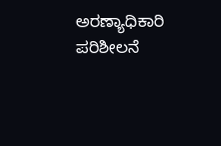ಅರಣ್ಯಾಧಿಕಾರಿ ಪರಿಶೀಲನೆ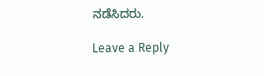ನಡೆಸಿದರು.

Leave a Reply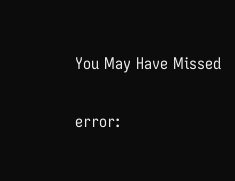You May Have Missed

error: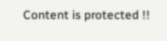Content is protected !!